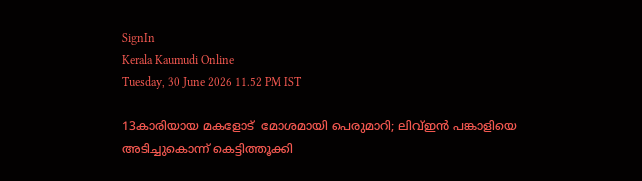SignIn
Kerala Kaumudi Online
Tuesday, 30 June 2026 11.52 PM IST

13കാരിയായ മകളോട്‌  മോശമായി പെരുമാറി; ലിവ്ഇൻ പങ്കാളിയെ അടിച്ചുകൊന്ന് കെട്ടിത്തൂക്കി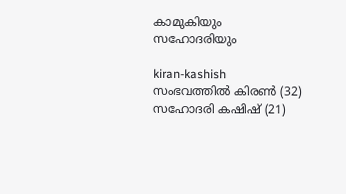കാമുകിയും സഹോദരിയും

kiran-kashish
സംഭവത്തിൽ കിരൺ (32) സഹോദരി കഷിഷ് (21)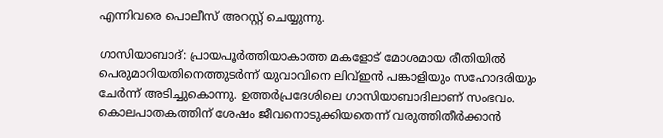എന്നിവരെ പൊലീസ് അറസ്റ്റ് ചെയ്യുന്നു.

ഗാസിയാബാദ്: പ്രായപൂർത്തിയാകാത്ത മകളോട്‌ മോശമായ രീതിയിൽ പെരുമാറിയതിനെത്തുടർന്ന് യുവാവിനെ ലിവ്ഇൻ പങ്കാളിയും സഹോദരിയും ചേർന്ന് അടിച്ചുകൊന്നു. ഉത്തർപ്രദേശിലെ ഗാസിയാബാദിലാണ് സംഭവം. കൊലപാതകത്തിന്‌ ശേഷം ജീവനൊടുക്കിയതെന്ന് വരുത്തിതീർക്കാൻ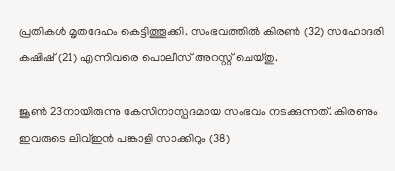പ്രതികൾ മൃതദേഹം കെട്ടിത്തൂക്കി. സംഭവത്തിൽ കിരൺ (32) സഹോദരി കഷിഷ് (21) എന്നിവരെ പൊലീസ് അറസ്റ്റ് ചെയ്തു.

ജൂൺ 23നായിരുന്നു കേസിനാസ്പദമായ സംഭവം നടക്കുന്നത്. കിരണും ഇവരുടെ ലിവ്ഇൻ പങ്കാളി സാക്കിറും (38)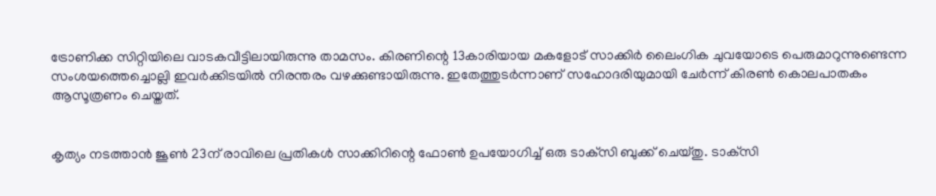ട്രോണിക്ക സിറ്റിയിലെ വാടകവീട്ടിലായിരുന്നു താമസം. കിരണിന്റെ 13കാരിയായ മകളോട്‌ സാക്കിർ ലൈംഗിക ചുവയോടെ പെരുമാറുന്നുണ്ടെന്ന സംശയത്തെച്ചൊല്ലി ഇവർക്കിടയിൽ നിരന്തരം വഴക്കുണ്ടായിരുന്നു. ഇതേത്തുടർന്നാണ് സഹോദരിയുമായി ചേർന്ന് കിരൺ കൊലപാതകം ആസൂത്രണം ചെയ്തത്.


കൃത്യം നടത്താൻ ജൂൺ 23ന് രാവിലെ പ്രതികൾ സാക്കിറിന്റെ ഫോൺ ഉപയോഗിച്ച് ഒരു ടാക്‌സി ബുക്ക് ചെയ്തു. ടാക്‌സി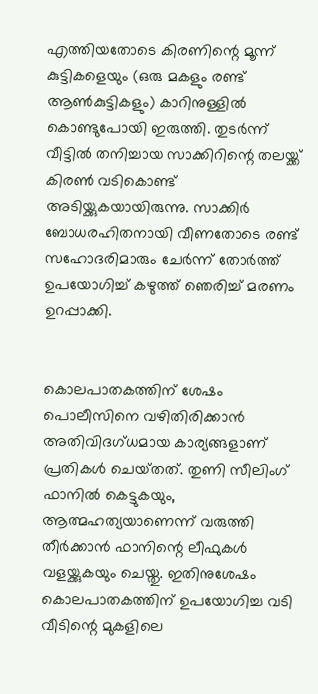എത്തിയതോടെ കിരണിന്റെ മൂന്ന് കുട്ടികളെയും (ഒരു മകളും രണ്ട് ആൺകുട്ടികളും) കാറിനുള്ളിൽ കൊണ്ടുപോയി ഇരുത്തി. തുടർന്ന് വീട്ടിൽ തനിച്ചായ സാക്കിറിന്റെ തലയ്ക്ക് കിരൺ വടികൊണ്ട് അടിയ്ക്കുകയായിരുന്നു. സാക്കിർ ബോധരഹിതനായി വീണതോടെ രണ്ട് സഹോദരിമാരും ചേർന്ന്‌ തോർത്ത് ഉപയോഗിച്ച് കഴുത്ത് ഞെരിച്ച് മരണം ഉറപ്പാക്കി.


കൊലപാതകത്തിന്‌ ശേഷം പൊലീസിനെ വഴിതിരിക്കാൻ അതിവിദഗ്ധമായ കാര്യങ്ങളാണ് പ്രതികൾ ചെയ്‌തത്. തുണി സീലിംഗ് ഫാനിൽ കെട്ടുകയും, ആത്മഹത്യയാണെന്ന്‌ വരുത്തി തീർക്കാൻ ഫാനിന്റെ ലീഫുകൾ വളയ്ക്കുകയും ചെയ്തു. ഇതിനുശേഷം കൊലപാതകത്തിന് ഉപയോഗിച്ച വടി വീടിന്റെ മുകളിലെ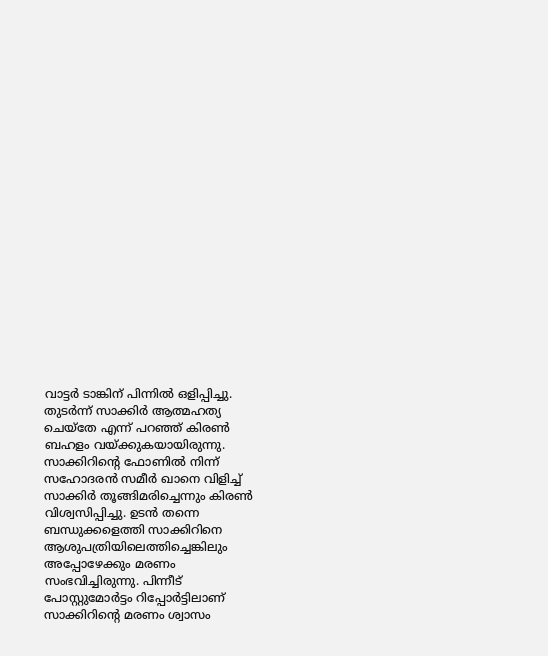വാട്ടർ ടാങ്കിന് പിന്നിൽ ഒളിപ്പിച്ചു. തുടർന്ന് സാക്കിർ ആത്മഹത്യ ചെയ്‌തേ എന്ന് പറഞ്ഞ് കിരൺ ബഹളം വയ്ക്കുകയായിരുന്നു. സാക്കിറിന്റെ ഫോണിൽ നിന്ന് സഹോദരൻ സമീർ ഖാനെ വിളിച്ച് സാക്കിർ തൂങ്ങിമരിച്ചെന്നും കിരൺ വിശ്വസിപ്പിച്ചു. ഉടൻ തന്നെ ബന്ധുക്കളെത്തി സാക്കിറിനെ ആശുപത്രിയിലെത്തിച്ചെങ്കിലും അപ്പോഴേക്കും മരണം സംഭവിച്ചിരുന്നു. പിന്നീട് പോസ്റ്റുമോർട്ടം റിപ്പോർട്ടിലാണ് സാക്കിറിന്റെ മരണം ശ്വാസം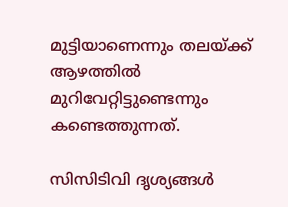മുട്ടിയാണെന്നും തലയ്ക്ക് ആഴത്തിൽ മുറിവേറ്റിട്ടുണ്ടെന്നും കണ്ടെത്തുന്നത്.

സിസിടിവി ദൃശ്യങ്ങൾ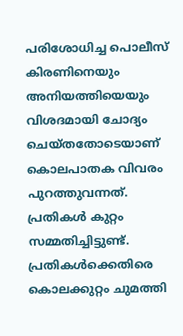പരിശോധിച്ച പൊലീസ് കിരണിനെയും അനിയത്തിയെയും വിശദമായി ചോദ്യം ചെയ്തതോടെയാണ് കൊലപാതക വിവരം പുറത്തുവന്നത്. പ്രതികൾ കുറ്റം സമ്മതിച്ചിട്ടുണ്ട്. പ്രതികൾക്കെതിരെ കൊലക്കുറ്റം ചുമത്തി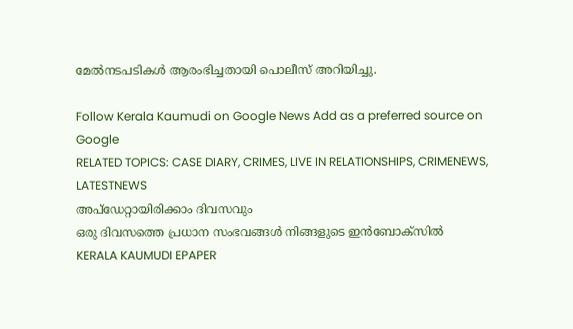മേൽനടപടികൾ ആരംഭിച്ചതായി പൊലീസ് അറിയിച്ചു.

Follow Kerala Kaumudi on Google News Add as a preferred source on Google
RELATED TOPICS: CASE DIARY, CRIMES, LIVE IN RELATIONSHIPS, CRIMENEWS, LATESTNEWS
അപ്ഡേറ്റായിരിക്കാം ദിവസവും
ഒരു ദിവസത്തെ പ്രധാന സംഭവങ്ങൾ നിങ്ങളുടെ ഇൻബോക്സിൽ
KERALA KAUMUDI EPAPER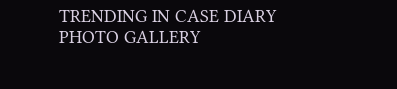TRENDING IN CASE DIARY
PHOTO GALLERY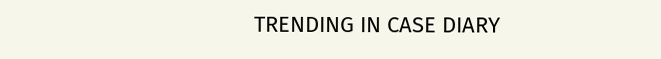TRENDING IN CASE DIARY